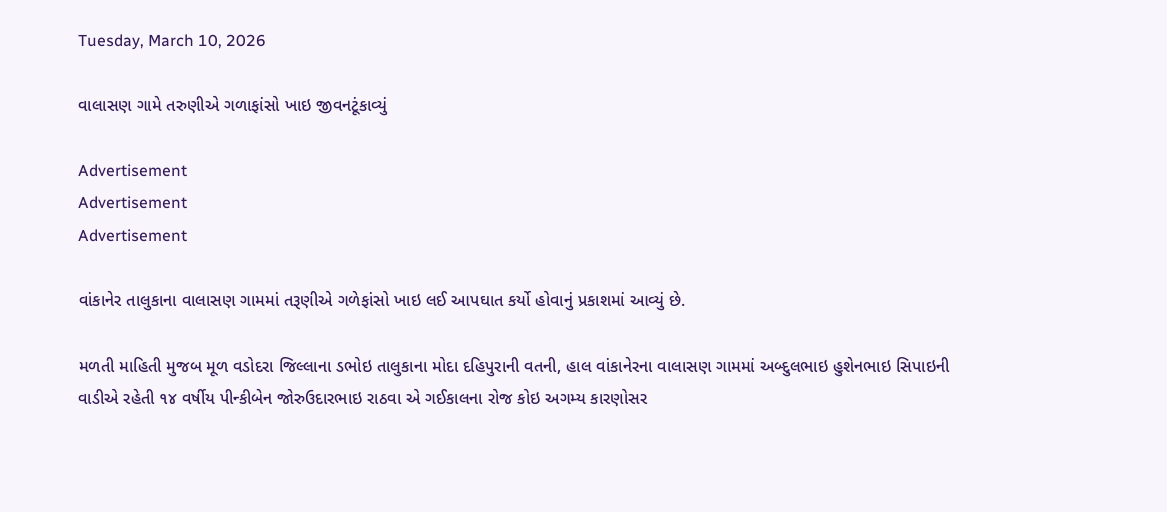Tuesday, March 10, 2026

વાલાસણ ગામે તરુણીએ ગળાફાંસો ખાઇ જીવનટૂંકાવ્યું

Advertisement
Advertisement
Advertisement

વાંકાનેર તાલુકાના વાલાસણ ગામમાં તરૂણીએ ગળેફાંસો ખાઇ લઈ આપઘાત કર્યો હોવાનું પ્રકાશમાં આવ્યું છે.

મળતી માહિતી મુજબ મૂળ વડોદરા જિલ્લાના ડભોઇ તાલુકાના મોદા દહિપુરાની વતની, હાલ વાંકાનેરના વાલાસણ ગામમાં અબ્દુલભાઇ હુશેનભાઇ સિપાઇની વાડીએ રહેતી ૧૪ વર્ષીય પીન્કીબેન જોરુઉદારભાઇ રાઠવા એ ગઈકાલના રોજ કોઇ અગમ્ય કારણોસર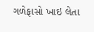ગળેફાસો ખાઇ લેતા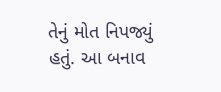તેનું મોત નિપજ્યું હતું. આ બનાવ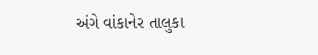અંગે વાંકાનેર તાલુકા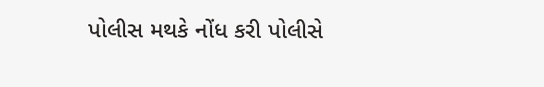પોલીસ મથકે નોંધ કરી પોલીસે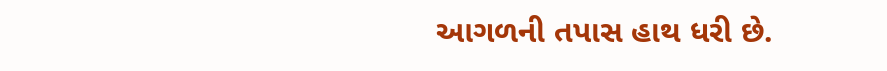આગળની તપાસ હાથ ધરી છે.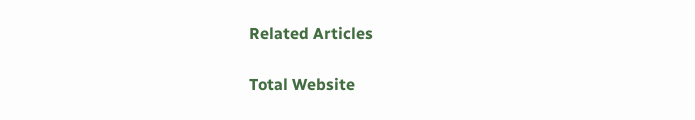Related Articles

Total Website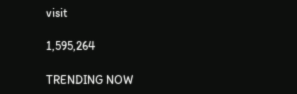visit

1,595,264

TRENDING NOW